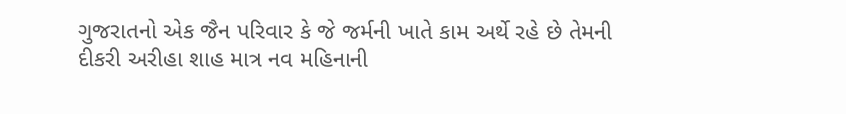ગુજરાતનો એક જૈન પરિવાર કે જે જર્મની ખાતે કામ અર્થે રહે છે તેમની દીકરી અરીહા શાહ માત્ર નવ મહિનાની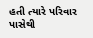હતી ત્યારે પરિવાર પાસેથી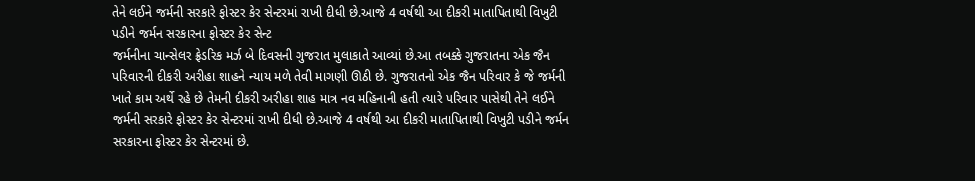તેને લઈને જર્મની સરકારે ફોસ્ટર કેર સેન્ટરમાં રાખી દીધી છે.આજે 4 વર્ષથી આ દીકરી માતાપિતાથી વિખુટી પડીને જર્મન સરકારના ફોસ્ટર કેર સેન્ટ
જર્મનીના ચાન્સેલર ફ્રેડરિક મર્ઝ બે દિવસની ગુજરાત મુલાકાતે આવ્યાં છે.આ તબક્કે ગુજરાતના એક જૈન પરિવારની દીકરી અરીહા શાહને ન્યાય મળે તેવી માગણી ઊઠી છે. ગુજરાતનો એક જૈન પરિવાર કે જે જર્મની ખાતે કામ અર્થે રહે છે તેમની દીકરી અરીહા શાહ માત્ર નવ મહિનાની હતી ત્યારે પરિવાર પાસેથી તેને લઈને જર્મની સરકારે ફોસ્ટર કેર સેન્ટરમાં રાખી દીધી છે.આજે 4 વર્ષથી આ દીકરી માતાપિતાથી વિખુટી પડીને જર્મન સરકારના ફોસ્ટર કેર સેન્ટરમાં છે.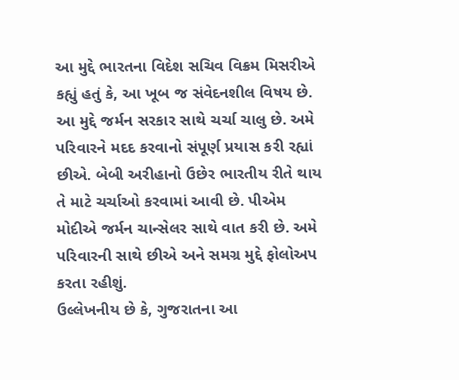આ મુદ્દે ભારતના વિદેશ સચિવ વિક્રમ મિસરીએ કહ્યું હતું કે, આ ખૂબ જ સંવેદનશીલ વિષય છે. આ મુદ્દે જર્મન સરકાર સાથે ચર્ચા ચાલુ છે. અમે પરિવારને મદદ કરવાનો સંપૂર્ણ પ્રયાસ કરી રહ્યાં છીએ. બેબી અરીહાનો ઉછેર ભારતીય રીતે થાય તે માટે ચર્ચાઓ કરવામાં આવી છે. પીએમ મોદીએ જર્મન ચાન્સેલર સાથે વાત કરી છે. અમે પરિવારની સાથે છીએ અને સમગ્ર મુદ્દે ફોલોઅપ કરતા રહીશું.
ઉલ્લેખનીય છે કે, ગુજરાતના આ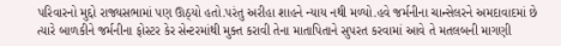પરિવારનો મુદ્દો રાજ્યસભામાં પણ ઊઠ્યો હતો.પરંતુ અરીહા શાહને ન્યાય નથી મળ્યો.હવે જર્મનીના ચાન્સેલરને અમદાવાદમાં છે ત્યારે બાળકીને જર્મનીના ફોસ્ટર કેર સેન્ટરમાંથી મુક્ત કરાવી તેના માતાપિતાને સુપરત કરવામાં આવે તે મતલબની માગણી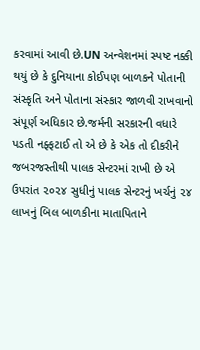કરવામાં આવી છે.UN અન્વેશનમાં સ્પષ્ટ નક્કી થયું છે કે દુનિયાના કોઈપણ બાળકને પોતાની સંસ્કૃતિ અને પોતાના સંસ્કાર જાળવી રાખવાનો સંપૂર્ણ અધિકાર છે.જર્મની સરકારની વધારે પડતી નફ્ફટાઈ તો એ છે કે એક તો દીકરીને જબરજસ્તીથી પાલક સેન્ટરમાં રાખી છે એ ઉપરાંત ૨૦૨૪ સુધીનું પાલક સેન્ટરનું ખર્ચનું ૨૪ લાખનું બિલ બાળકીના માતાપિતાને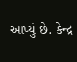આપ્યું છે. કેન્દ્ર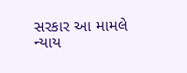સરકાર આ મામલે ન્યાય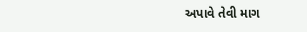અપાવે તેવી માગ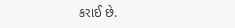કરાઈ છે.